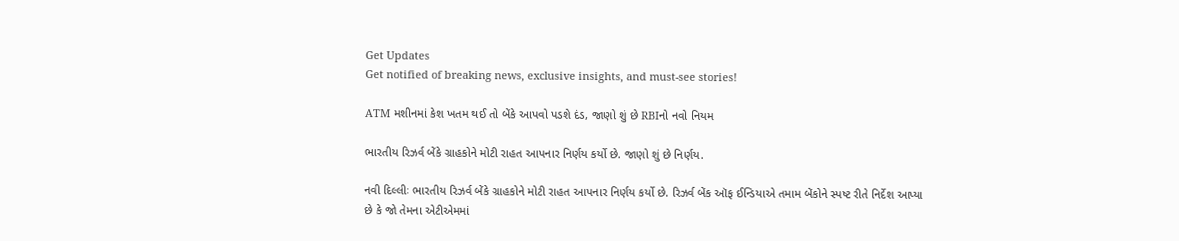Get Updates
Get notified of breaking news, exclusive insights, and must-see stories!

ATM મશીનમાં કેશ ખતમ થઈ તો બેંકે આપવો પડશે દંડ, જાણો શું છે RBIનો નવો નિયમ

ભારતીય રિઝર્વ બેંકે ગ્રાહકોને મોટી રાહત આપનાર નિર્ણય કર્યો છે. જાણો શું છે નિર્ણય.

નવી દિલ્લીઃ ભારતીય રિઝર્વ બેંકે ગ્રાહકોને મોટી રાહત આપનાર નિર્ણય કર્યો છે. રિઝર્વ બેંક ઑફ ઈન્ડિયાએ તમામ બેંકોને સ્પષ્ટ રીતે નિર્દેશ આપ્યા છે કે જો તેમના એટીએમમાં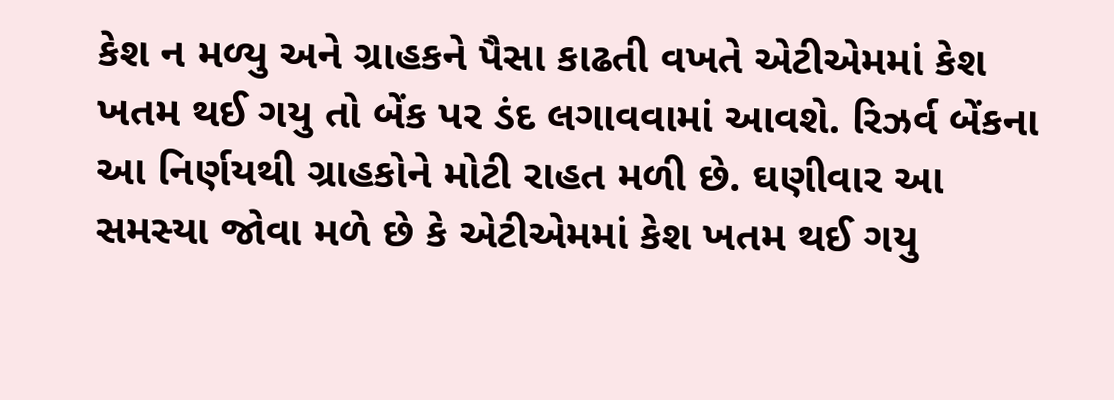કેશ ન મળ્યુ અને ગ્રાહકને પૈસા કાઢતી વખતે એટીએમમાં કેશ ખતમ થઈ ગયુ તો બેંક પર ડંદ લગાવવામાં આવશે. રિઝર્વ બેંકના આ નિર્ણયથી ગ્રાહકોને મોટી રાહત મળી છે. ઘણીવાર આ સમસ્યા જોવા મળે છે કે એટીએમમાં કેશ ખતમ થઈ ગયુ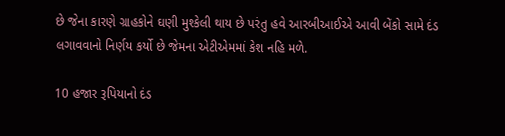છે જેના કારણે ગ્રાહકોને ઘણી મુશ્કેલી થાય છે પરંતુ હવે આરબીઆઈએ આવી બેંકો સામે દંડ લગાવવાનો નિર્ણય કર્યો છે જેમના એટીએમમાં કેશ નહિ મળે.

10 હજાર રૂપિયાનો દંડ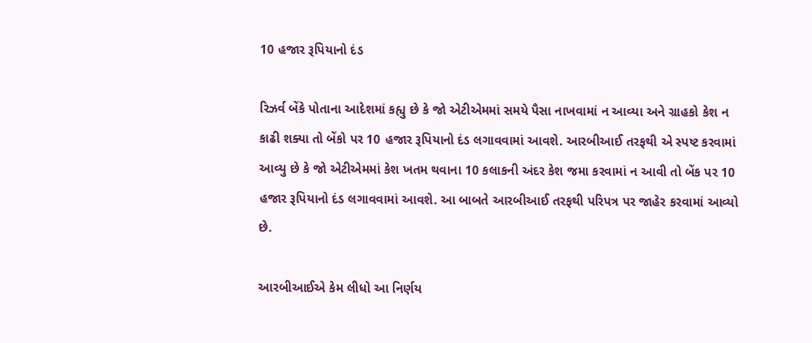10 હજાર રૂપિયાનો દંડ

રિઝર્વ બેંકે પોતાના આદેશમાં કહ્યુ છે કે જો એટીએમમાં સમયે પૈસા નાખવામાં ન આવ્યા અને ગ્રાહકો કેશ ન કાઢી શક્યા તો બેંકો પર 10 હજાર રૂપિયાનો દંડ લગાવવામાં આવશે. આરબીઆઈ તરફથી એ સ્પષ્ટ કરવામાં આવ્યુ છે કે જો એટીએમમાં કેશ ખતમ થવાના 10 કલાકની અંદર કેશ જમા કરવામાં ન આવી તો બેંક પર 10 હજાર રૂપિયાનો દંડ લગાવવામાં આવશે. આ બાબતે આરબીઆઈ તરફથી પરિપત્ર પર જાહેર કરવામાં આવ્યો છે.

આરબીઆઈએ કેમ લીધો આ નિર્ણય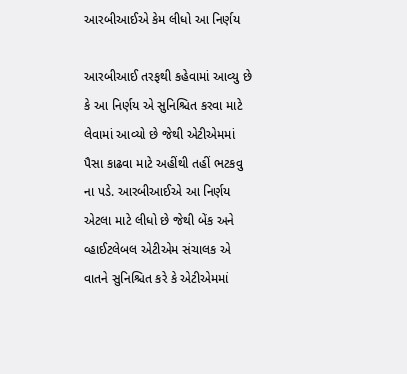આરબીઆઈએ કેમ લીધો આ નિર્ણય

આરબીઆઈ તરફથી કહેવામાં આવ્યુ છે કે આ નિર્ણય એ સુનિશ્ચિત કરવા માટે લેવામાં આવ્યો છે જેથી એટીએમમાં પૈસા કાઢવા માટે અહીંથી તહીં ભટકવુ ના પડે. આરબીઆઈએ આ નિર્ણય એટલા માટે લીધો છે જેથી બેંક અને વ્હાઈટલેબલ એટીએમ સંચાલક એ વાતને સુનિશ્ચિત કરે કે એટીએમમાં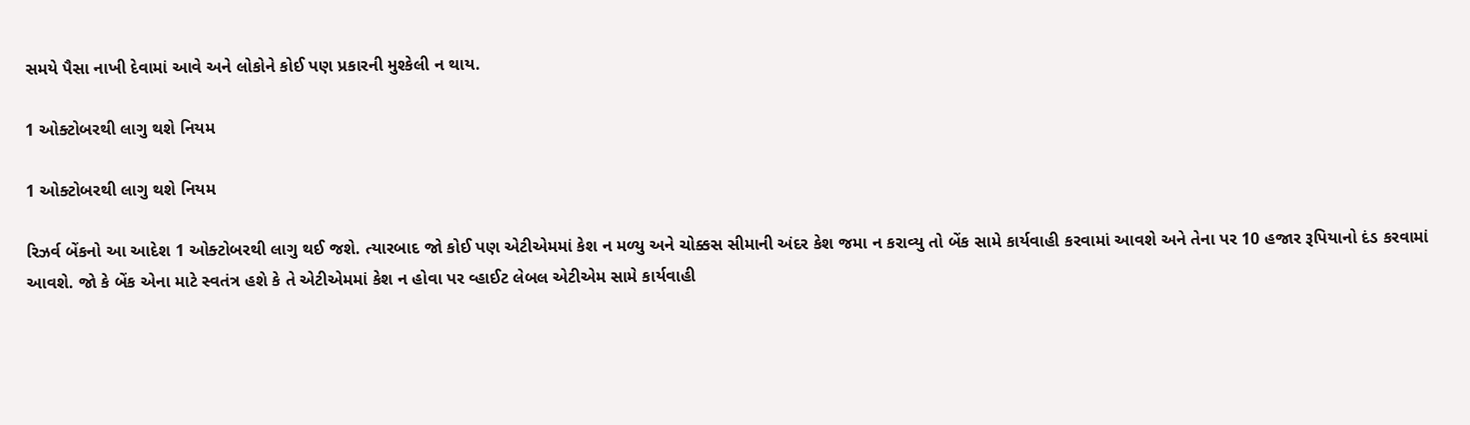સમયે પૈસા નાખી દેવામાં આવે અને લોકોને કોઈ પણ પ્રકારની મુશ્કેલી ન થાય.

1 ઓક્ટોબરથી લાગુ થશે નિયમ

1 ઓક્ટોબરથી લાગુ થશે નિયમ

રિઝર્વ બેંકનો આ આદેશ 1 ઓક્ટોબરથી લાગુ થઈ જશે. ત્યારબાદ જો કોઈ પણ એટીએમમાં કેશ ન મળ્યુ અને ચોક્કસ સીમાની અંદર કેશ જમા ન કરાવ્યુ તો બેંક સામે કાર્યવાહી કરવામાં આવશે અને તેના પર 10 હજાર રૂપિયાનો દંડ કરવામાં આવશે. જો કે બેંક એના માટે સ્વતંત્ર હશે કે તે એટીએમમાં કેશ ન હોવા પર વ્હાઈટ લેબલ એટીએમ સામે કાર્યવાહી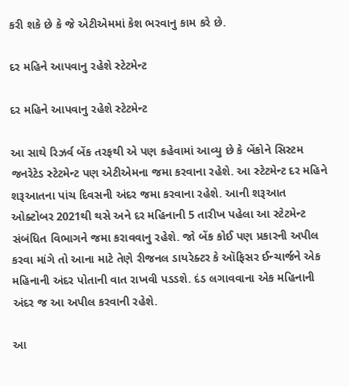કરી શકે છે કે જે એટીએમમાં કેશ ભરવાનુ કામ કરે છે.

દર મહિને આપવાનુ રહેશે સ્ટેટમેન્ટ

દર મહિને આપવાનુ રહેશે સ્ટેટમેન્ટ

આ સાથે રિઝર્વ બેંક તરફથી એ પણ કહેવામાં આવ્યુ છે કે બેંકોને સિસ્ટમ જનરેટેડ સ્ટેટમેન્ટ પણ એટીએમના જમા કરવાના રહેશે. આ સ્ટેટમેન્ટ દર મહિને શરૂઆતના પાંચ દિવસની અંદર જમા કરવાના રહેશે. આની શરૂઆત ઓક્ટોબર 2021થી થસે અને દર મહિનાની 5 તારીખ પહેલા આ સ્ટેટમેન્ટ સંબંધિત વિભાગને જમા કરાવવાનુ રહેશે. જો બેંક કોઈ પણ પ્રકારની અપીલ કરવા માંગે તો આના માટે તેણે રીજનલ ડાયરેક્ટર કે ઑફિસર ઈન્ચાર્જને એક મહિનાની અંદર પોતાની વાત રાખવી પડડશે. દંડ લગાવવાના એક મહિનાની અંદર જ આ અપીલ કરવાની રહેશે.

આ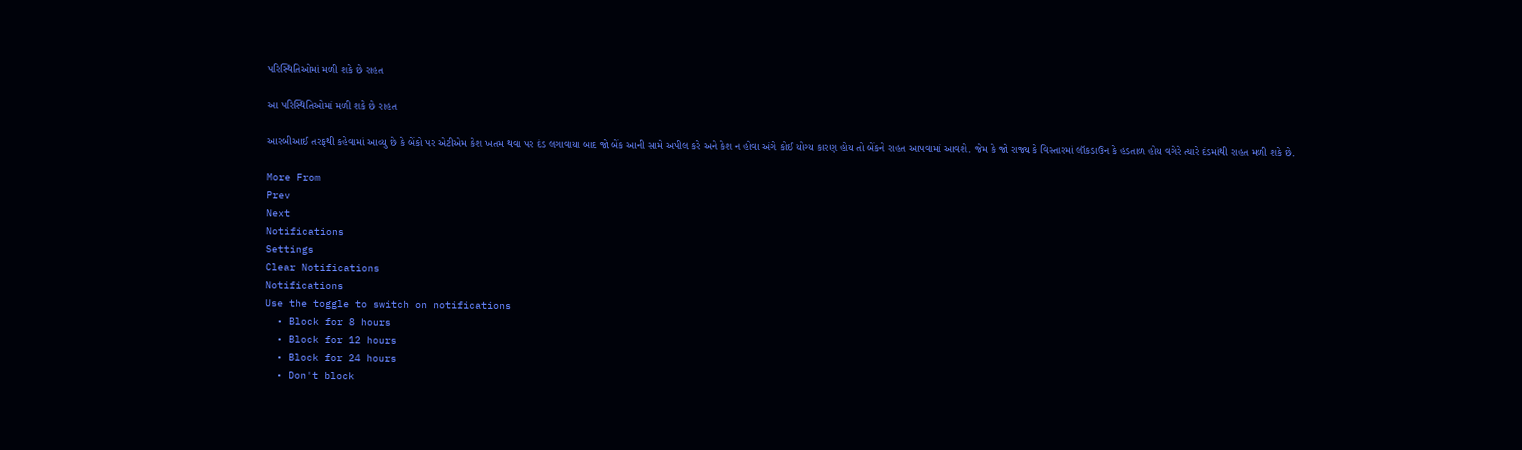પરિસ્થિતિઓમાં મળી શકે છે રાહત

આ પરિસ્થિતિઓમાં મળી શકે છે રાહત

આરબીઆઈ તરફથી કહેવામાં આવ્યુ છે કે બેંકો પર એટીએમ કેશ ખતમ થવા પર દંડ લગાવાયા બાદ જો બેંક આની સામે અપીલ કરે અને કેશ ન હોવા અંગે કોઈ યોગ્ય કારણ હોય તો બેંકને રાહત આપવામાં આવશે. જેમ કે જો રાજ્ય કે વિસ્તારમાં લૉકડાઉન કે હડતાળ હોય વગેરે ત્યારે દંડમાંથી રાહત મળી શકે છે.

More From
Prev
Next
Notifications
Settings
Clear Notifications
Notifications
Use the toggle to switch on notifications
  • Block for 8 hours
  • Block for 12 hours
  • Block for 24 hours
  • Don't block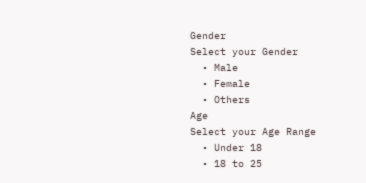Gender
Select your Gender
  • Male
  • Female
  • Others
Age
Select your Age Range
  • Under 18
  • 18 to 25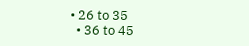• 26 to 35
  • 36 to 45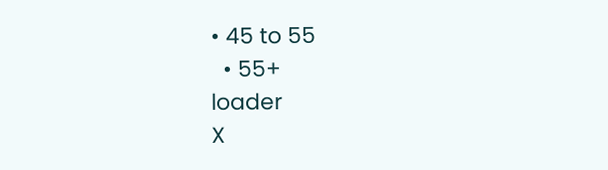• 45 to 55
  • 55+
loader
X